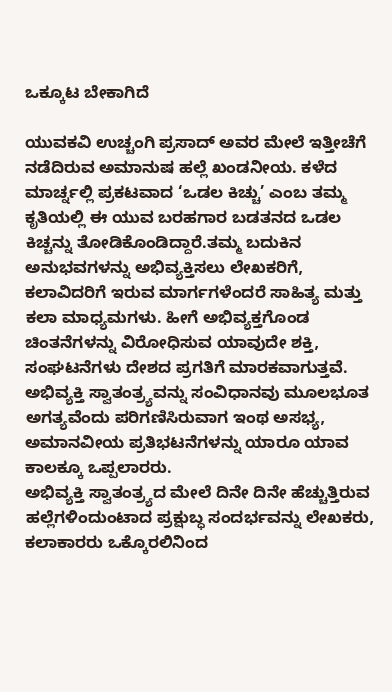ಒಕ್ಕೂಟ ಬೇಕಾಗಿದೆ

ಯುವಕವಿ ಉಚ್ಚಂಗಿ ಪ್ರಸಾದ್ ಅವರ ಮೇಲೆ ಇತ್ತೀಚೆಗೆ ನಡೆದಿರುವ ಅಮಾನುಷ ಹಲ್ಲೆ ಖಂಡನೀಯ. ಕಳೆದ ಮಾರ್ಚ್ನಲ್ಲಿ ಪ್ರಕಟವಾದ ‘ಒಡಲ ಕಿಚ್ಚು’ ಎಂಬ ತಮ್ಮ ಕೃತಿಯಲ್ಲಿ ಈ ಯುವ ಬರಹಗಾರ ಬಡತನದ ಒಡಲ ಕಿಚ್ಚನ್ನು ತೋಡಿಕೊಂಡಿದ್ದಾರೆ.ತಮ್ಮ ಬದುಕಿನ ಅನುಭವಗಳನ್ನು ಅಭಿವ್ಯಕ್ತಿಸಲು ಲೇಖಕರಿಗೆ, ಕಲಾವಿದರಿಗೆ ಇರುವ ಮಾರ್ಗಗಳೆಂದರೆ ಸಾಹಿತ್ಯ ಮತ್ತು ಕಲಾ ಮಾಧ್ಯಮಗಳು. ಹೀಗೆ ಅಭಿವ್ಯಕ್ತಗೊಂಡ ಚಿಂತನೆಗಳನ್ನು ವಿರೋಧಿಸುವ ಯಾವುದೇ ಶಕ್ತಿ, ಸಂಘಟನೆಗಳು ದೇಶದ ಪ್ರಗತಿಗೆ ಮಾರಕವಾಗುತ್ತವೆ. ಅಭಿವ್ಯಕ್ತಿ ಸ್ವಾತಂತ್ರ್ಯವನ್ನು ಸಂವಿಧಾನವು ಮೂಲಭೂತ ಅಗತ್ಯವೆಂದು ಪರಿಗಣಿಸಿರುವಾಗ ಇಂಥ ಅಸಭ್ಯ, ಅಮಾನವೀಯ ಪ್ರತಿಭಟನೆಗಳನ್ನು ಯಾರೂ ಯಾವ ಕಾಲಕ್ಕೂ ಒಪ್ಪಲಾರರು.
ಅಭಿವ್ಯಕ್ತಿ ಸ್ವಾತಂತ್ರ್ಯದ ಮೇಲೆ ದಿನೇ ದಿನೇ ಹೆಚ್ಚುತ್ತಿರುವ ಹಲ್ಲೆಗಳಿಂದುಂಟಾದ ಪ್ರಕ್ಷುಬ್ಧ ಸಂದರ್ಭವನ್ನು ಲೇಖಕರು, ಕಲಾಕಾರರು ಒಕ್ಕೊರಲಿನಿಂದ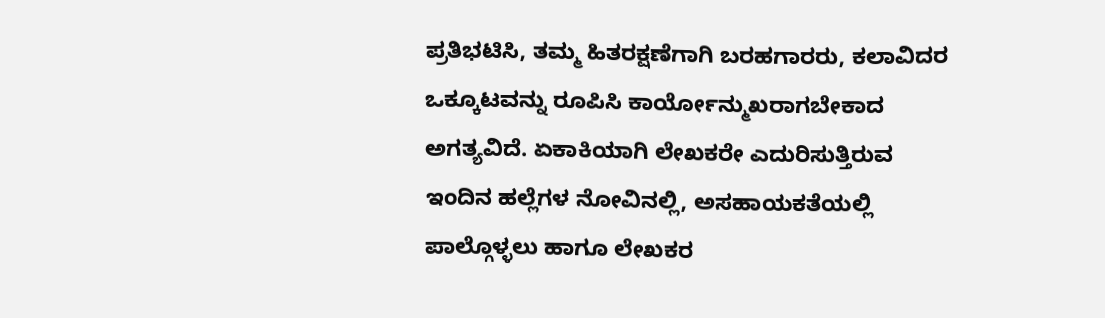ಪ್ರತಿಭಟಿಸಿ, ತಮ್ಮ ಹಿತರಕ್ಷಣೆಗಾಗಿ ಬರಹಗಾರರು, ಕಲಾವಿದರ ಒಕ್ಕೂಟವನ್ನು ರೂಪಿಸಿ ಕಾರ್ಯೋನ್ಮುಖರಾಗಬೇಕಾದ ಅಗತ್ಯವಿದೆ. ಏಕಾಕಿಯಾಗಿ ಲೇಖಕರೇ ಎದುರಿಸುತ್ತಿರುವ ಇಂದಿನ ಹಲ್ಲೆಗಳ ನೋವಿನಲ್ಲಿ, ಅಸಹಾಯಕತೆಯಲ್ಲಿ ಪಾಲ್ಗೊಳ್ಳಲು ಹಾಗೂ ಲೇಖಕರ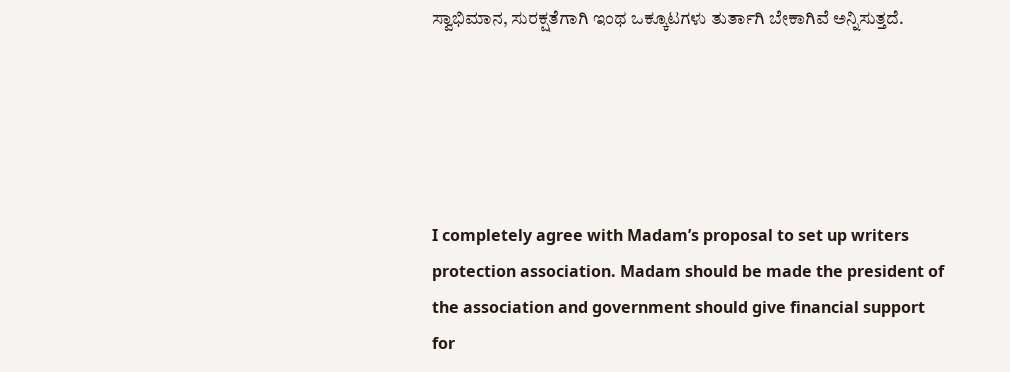ಸ್ವಾಭಿಮಾನ, ಸುರಕ್ಷತೆಗಾಗಿ ಇಂಥ ಒಕ್ಕೂಟಗಳು ತುರ್ತಾಗಿ ಬೇಕಾಗಿವೆ ಅನ್ನಿಸುತ್ತದೆ.





I completely agree with Madam’s proposal to set up writers protection association. Madam should be made the president of the association and government should give financial support for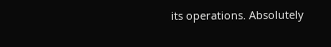its operations. Absolutely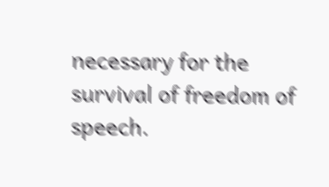necessary for the survival of freedom of speech.